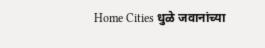Home Cities धुळे जवानांच्या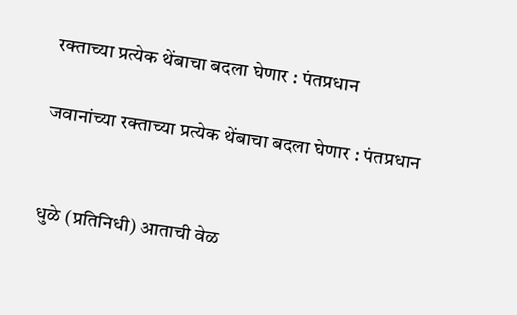रक्ताच्या प्रत्येक थेंबाचा बदला घेणार : पंतप्रधान

जवानांच्या रक्ताच्या प्रत्येक थेंबाचा बदला घेणार : पंतप्रधान


धुळे (प्रतिनिधी) आताची वेळ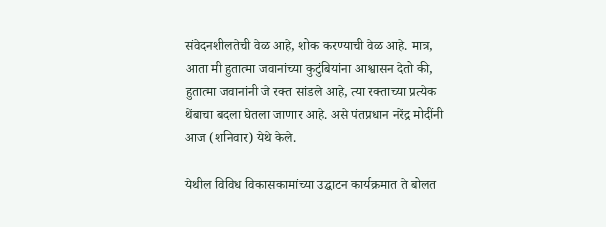संवेदनशीलतेची वेळ आहे, शोक करण्याची वेळ आहे. मात्र, आता मी हुतात्मा जवानांच्या कुटुंबियांना आश्वासन देतो की, हुतात्मा जवानांनी जे रक्त सांडले आहे, त्या रक्ताच्या प्रत्येक थेंबाचा बदला घेतला जाणार आहे. असे पंतप्रधान नरेंद्र मोदींनी आज (शनिवार) येथे केले.

येथील विविध विकासकामांच्या उद्घाटन कार्यक्रमात ते बोलत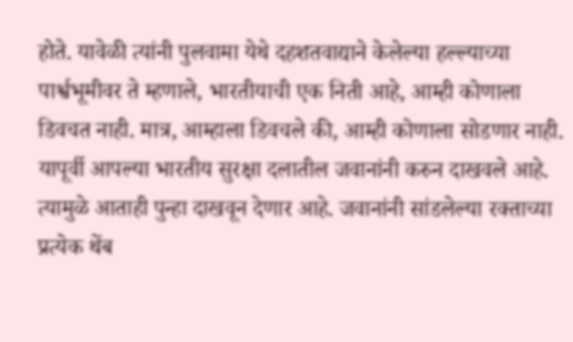होते. यावेळी त्यांनी पुलवामा येथे दहशतवाद्याने केलेल्या हल्ल्याच्या पार्श्वभूमीवर ते म्हणाले, भारतीयाची एक निती आहे, आम्ही कोणाला डिवचत नाही. मात्र, आम्हाला डिवचले की, आम्ही कोणाला सोडणार नाही. यापूर्वी आपल्या भारतीय सुरक्षा दलातील जवानांनी करुन दाखवले आहे. त्यामुळे आताही पुन्हा दाखवून देणार आहे. जवानांनी सांडलेल्या रक्ताच्या प्रत्येक थेंब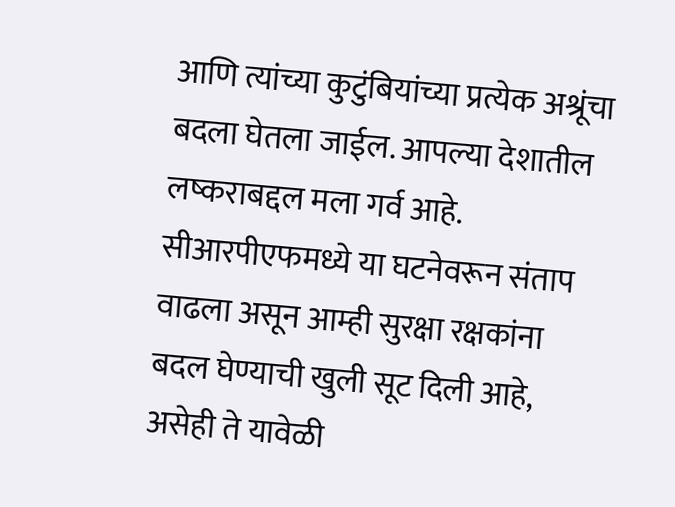आणि त्यांच्या कुटुंबियांच्या प्रत्येक अश्रूंचा बदला घेतला जाईल. आपल्या देशातील लष्कराबद्दल मला गर्व आहे. सीआरपीएफमध्ये या घटनेवरून संताप वाढला असून आम्ही सुरक्षा रक्षकांना बदल घेण्याची खुली सूट दिली आहे, असेही ते यावेळी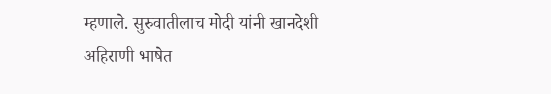म्हणाले. सुरुवातीलाच मोदी यांनी खानदेशी अहिराणी भाषेत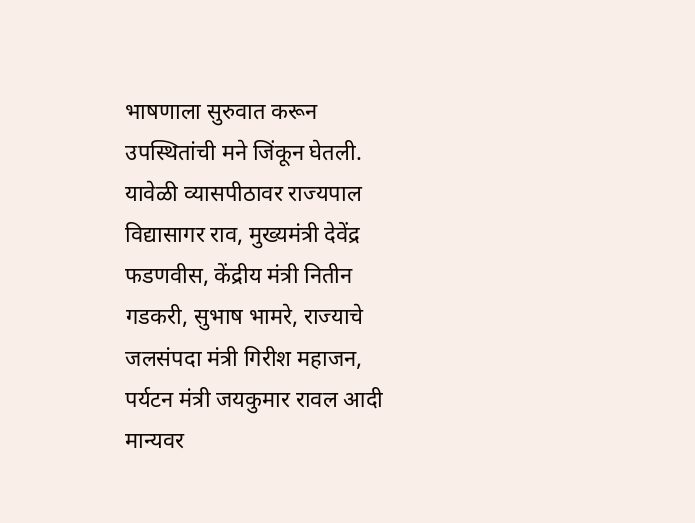भाषणाला सुरुवात करून उपस्थितांची मने जिंकून घेतली. यावेळी व्यासपीठावर राज्यपाल विद्यासागर राव, मुख्यमंत्री देवेंद्र फडणवीस, केंद्रीय मंत्री नितीन गडकरी, सुभाष भामरे, राज्याचे जलसंपदा मंत्री गिरीश महाजन, पर्यटन मंत्री जयकुमार रावल आदी मान्यवर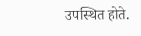उपस्थित होते.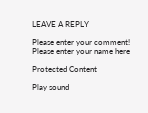LEAVE A REPLY

Please enter your comment!
Please enter your name here

Protected Content

Play sound